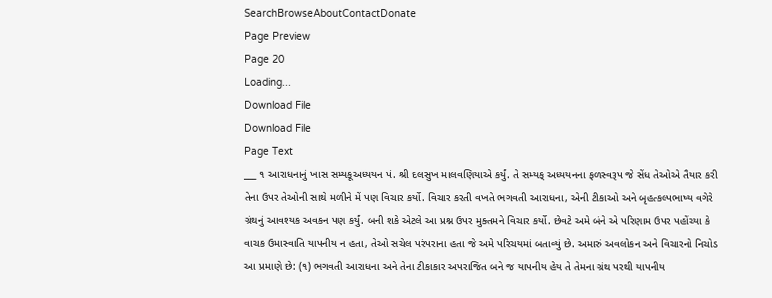SearchBrowseAboutContactDonate
Page Preview
Page 20
Loading...
Download File
Download File
Page Text
___ ૧ આરાધનાનું ખાસ સમ્યકૂઅધ્યયન પં. શ્રી દલસુખ માલવણિયાએ કર્યું. તે સમ્યક્ અધ્યયનના ફળસ્વરૂપ જે સેંધ તેઓએ તૈયાર કરી તેના ઉપર તેઓની સાથે મળીને મેં પણ વિચાર કર્યો. વિચાર કરતી વખતે ભગવતી આરાધના, એની ટીકાઓ અને બૃહત્કલ્પભાષ્ય વગેરે ગ્રંથનું આવશ્યક અવકન પણ કર્યું. બની શકે એટલે આ પ્રશ્ન ઉપર મુક્તમને વિચાર કર્યો. છેવટે અમે બંને એ પરિણામ ઉપર પહોંચ્યા કે વાચક ઉમાસ્વાતિ યાપનીય ન હતા, તેઓ સચેલ પરંપરાના હતા જે અમે પરિચયમાં બતાવ્યું છે. અમારું અવલોકન અને વિચારનો નિચોડ આ પ્રમાણે છે: (૧) ભગવતી આરાધના અને તેના ટીકાકાર અપરાજિત બને જ યાપનીય હેય તે તેમના ગ્રંથ પરથી યાપનીય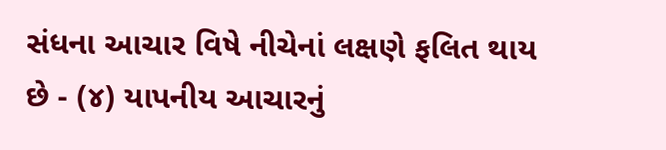સંધના આચાર વિષે નીચેનાં લક્ષણે ફલિત થાય છે - (૪) યાપનીય આચારનું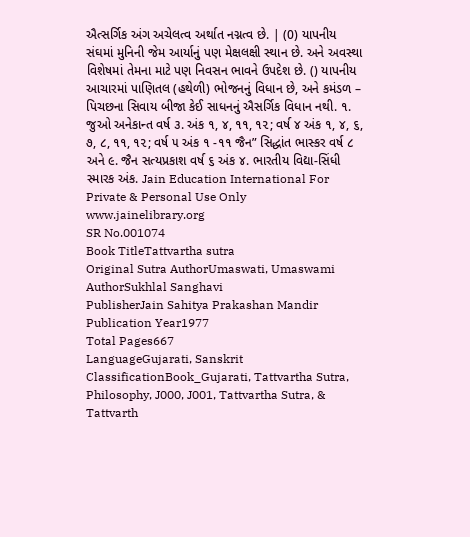ઐત્સર્ગિક અંગ અચેલત્વ અર્થાત નગ્નત્વ છે. | (0) યાપનીય સંઘમાં મુનિની જેમ આર્યાનું પણ મેક્ષલક્ષી સ્થાન છે. અને અવસ્થા વિશેષમાં તેમના માટે પણ નિવસન ભાવને ઉપદેશ છે. () યાપનીય આચારમાં પાણિતલ (હથેળી) ભોજનનું વિધાન છે, અને કમંડળ – પિચછના સિવાય બીજા કેઈ સાધનનું ઐસર્ગિક વિધાન નથી. ૧. જુઓ અનેકાન્ત વર્ષ ૩. અંક ૧, ૪, ૧૧, ૧૨; વર્ષ ૪ અંક ૧, ૪, ૬, ૭, ૮, ૧૧, ૧૨; વર્ષ ૫ અંક ૧ -૧૧ જૈન” સિદ્ધાંત ભાસ્કર વર્ષ ૮ અને ૯. જૈન સત્યપ્રકાશ વર્ષ ૬ અંક ૪. ભારતીય વિદ્યા-સિંધી સ્મારક અંક. Jain Education International For Private & Personal Use Only www.jainelibrary.org
SR No.001074
Book TitleTattvartha sutra
Original Sutra AuthorUmaswati, Umaswami
AuthorSukhlal Sanghavi
PublisherJain Sahitya Prakashan Mandir
Publication Year1977
Total Pages667
LanguageGujarati, Sanskrit
ClassificationBook_Gujarati, Tattvartha Sutra, Philosophy, J000, J001, Tattvartha Sutra, & Tattvarth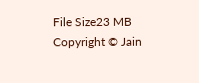File Size23 MB
Copyright © Jain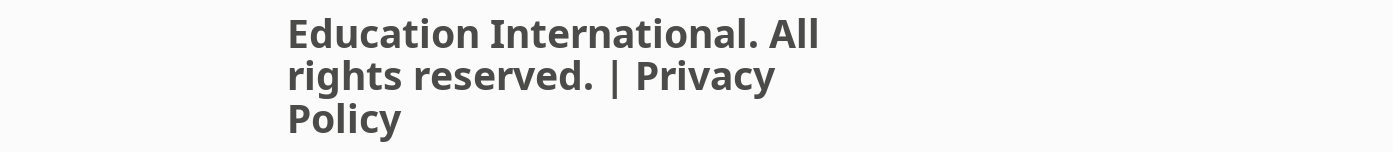Education International. All rights reserved. | Privacy Policy